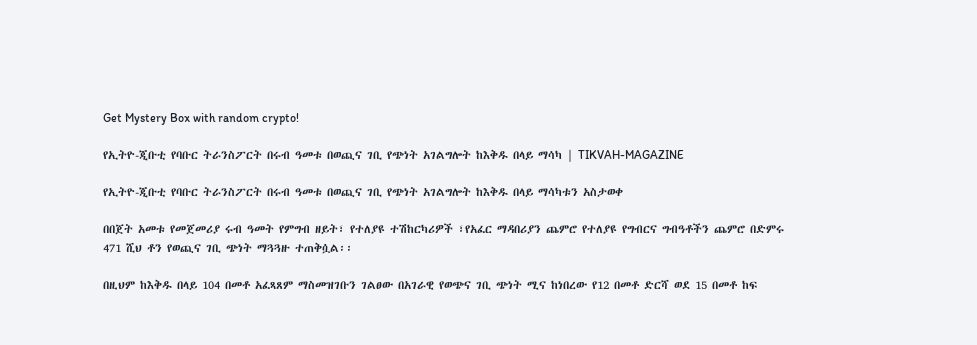Get Mystery Box with random crypto!

የኢትዮ-ጂቡቲ የባቡር ትራንስፖርት በሩብ ዓመቱ በወጪና ገቢ የጭነት አገልግሎት ከእቅዱ በላይ ማሳካ | TIKVAH-MAGAZINE

የኢትዮ-ጂቡቲ የባቡር ትራንስፖርት በሩብ ዓመቱ በወጪና ገቢ የጭነት አገልግሎት ከእቅዱ በላይ ማሳካቱን አስታወቀ

በበጀት አመቱ የመጀመሪያ ሩብ ዓመት የምግብ ዘይት፣ የተለያዩ ተሽከርካሪዎች ፣የአፈር ማዳበሪያን ጨምሮ የተለያዩ የግብርና ግብዓቶችን ጨምሮ በድምሩ 471 ሺህ ቶን የወጪና ገቢ ጭነት ማጓጓዙ ተጠቅሷል፡፡

በዚህም ከእቅዱ በላይ 104 በመቶ አፈጻጸም ማስመዝገቡን ገልፀው በአገራዊ የወጭና ገቢ ጭነት ሚና ከነበረው የ12 በመቶ ድርሻ ወደ 15 በመቶ ከፍ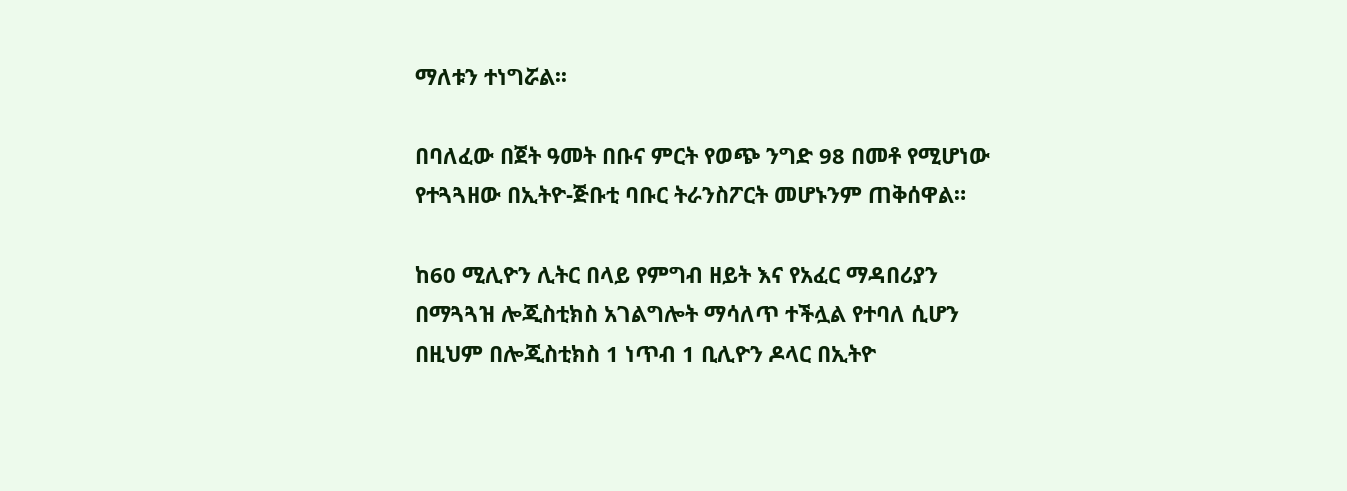ማለቱን ተነግሯል፡፡

በባለፈው በጀት ዓመት በቡና ምርት የወጭ ንግድ 98 በመቶ የሚሆነው የተጓጓዘው በኢትዮ-ጅቡቲ ባቡር ትራንስፖርት መሆኑንም ጠቅሰዋል።

ከ60 ሚሊዮን ሊትር በላይ የምግብ ዘይት እና የአፈር ማዳበሪያን በማጓጓዝ ሎጂስቲክስ አገልግሎት ማሳለጥ ተችሏል የተባለ ሲሆን በዚህም በሎጂስቲክስ 1 ነጥብ 1 ቢሊዮን ዶላር በኢትዮ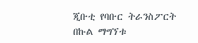ጂቡቲ የባቡር ትራንስፖርት በኩል ማግኘቱ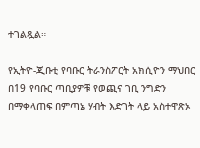ተገልጿል።

የኢትዮ-ጂቡቲ የባቡር ትራንስፖርት አክሲዮን ማህበር በ19 የባቡር ጣቢያዎቹ የወጪና ገቢ ንግድን በማቀላጠፍ በምጣኔ ሃብት እድገት ላይ አስተዋጽኦ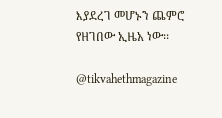እያደረገ መሆኑን ጨምሮ የዘገበው ኢዜአ ነው፡፡

@tikvahethmagazine